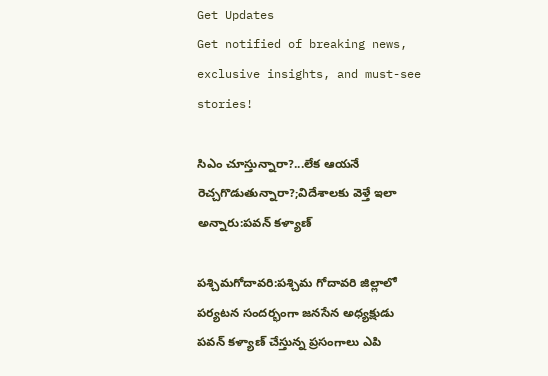Get Updates
Get notified of breaking news, exclusive insights, and must-see stories!

సిఎం చూస్తున్నారా?...లేక ఆయనే రెచ్చగొడుతున్నారా?;విదేశాలకు వెళ్తే ఇలా అన్నారు:పవన్ కళ్యాణ్

పశ్చిమగోదావరి:పశ్చిమ గోదావరి జిల్లాలో పర్యటన సందర్భంగా జనసేన అధ్యక్షుడు పవన్ కళ్యాణ్ చేస్తున్న ప్రసంగాలు ఎపి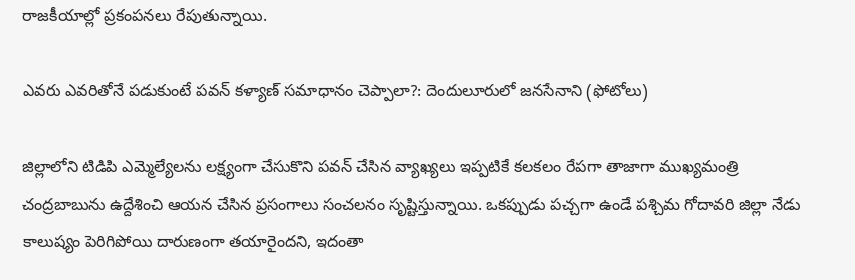రాజకీయాల్లో ప్రకంపనలు రేపుతున్నాయి.

ఎవరు ఎవరితోనే పడుకుంటే పవన్ కళ్యాణ్ సమాధానం చెప్పాలా?: దెందులూరులో జనసేనాని (ఫోటోలు)

జిల్లాలోని టిడిపి ఎమ్మెల్యేలను లక్ష్యంగా చేసుకొని పవన్ చేసిన వ్యాఖ్యలు ఇప్పటికే కలకలం రేపగా తాజాగా ముఖ్యమంత్రి చంద్రబాబును ఉద్దేశించి ఆయన చేసిన ప్రసంగాలు సంచలనం సృష్టిస్తున్నాయి. ఒకప్పుడు పచ్చగా ఉండే పశ్చిమ గోదావరి జిల్లా నేడు కాలుష్యం పెరిగిపోయి దారుణంగా తయారైందని, ఇదంతా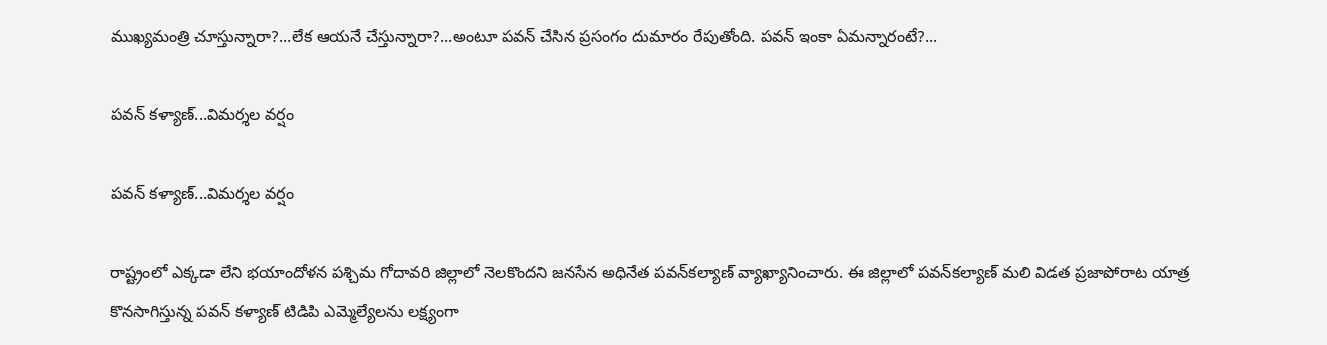ముఖ్యమంత్రి చూస్తున్నారా?...లేక ఆయనే చేస్తున్నారా?...అంటూ పవన్ చేసిన ప్రసంగం దుమారం రేపుతోంది. పవన్ ఇంకా ఏమన్నారంటే?...

పవన్ కళ్యాణ్...విమర్శల వర్షం

పవన్ కళ్యాణ్...విమర్శల వర్షం

రాష్ట్రంలో ఎక్కడా లేని భయాందోళన పశ్చిమ గోదావరి జిల్లాలో నెలకొందని జనసేన అధినేత పవన్‌కల్యాణ్ వ్యాఖ్యానించారు. ఈ జిల్లాలో పవన్‌కల్యాణ్ మలి విడత ప్రజాపోరాట యాత్ర కొనసాగిస్తున్న పవన్ కళ్యాణ్ టిడిపి ఎమ్మెల్యేలను లక్ష్యంగా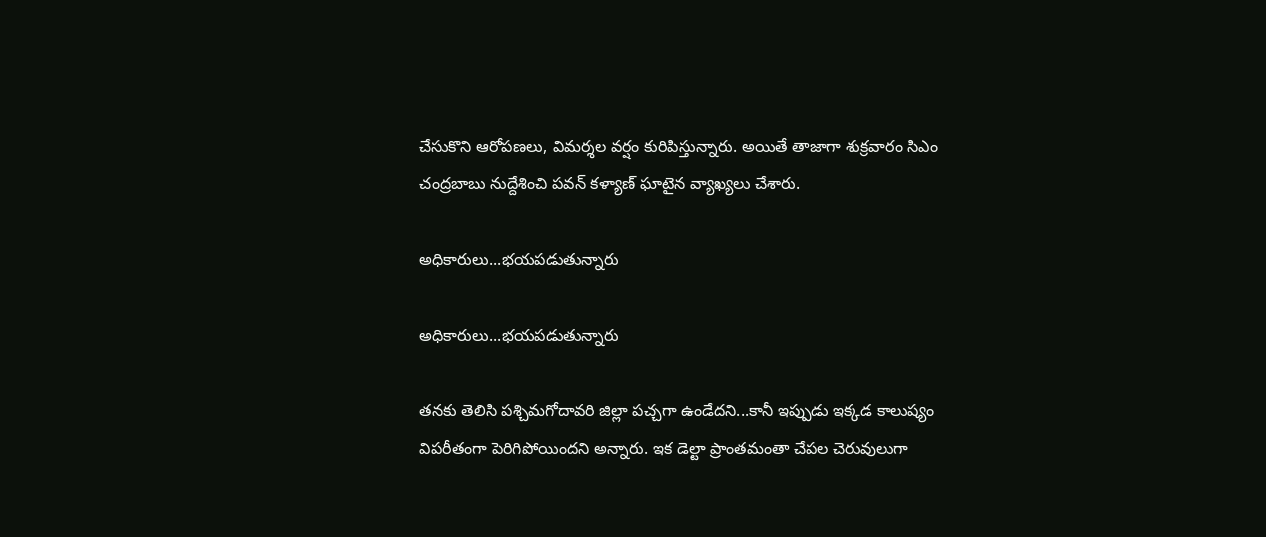చేసుకొని ఆరోపణలు, విమర్శల వర్షం కురిపిస్తున్నారు. అయితే తాజాగా శుక్రవారం సిఎం చంద్రబాబు నుద్దేశించి పవన్ కళ్యాణ్ ఘాటైన వ్యాఖ్యలు చేశారు.

అధికారులు...భయపడుతున్నారు

అధికారులు...భయపడుతున్నారు

తనకు తెలిసి పశ్చిమగోదావరి జిల్లా పచ్చగా ఉండేదని...కానీ ఇప్పుడు ఇక్కడ కాలుష్యం విపరీతంగా పెరిగిపోయిందని అన్నారు. ఇక డెల్టా ప్రాంతమంతా చేపల చెరువులుగా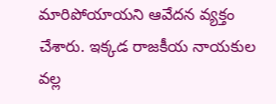మారిపోయాయని ఆవేదన వ్యక్తం చేశారు. ఇక్కడ రాజకీయ నాయకుల వల్ల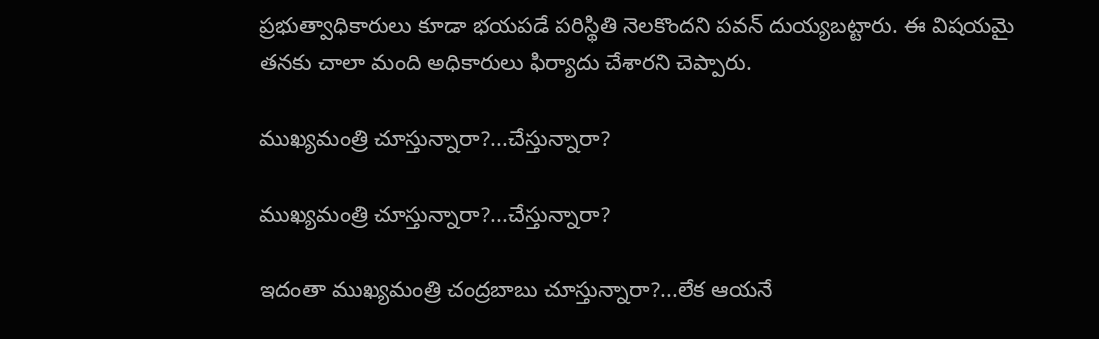ప్రభుత్వాధికారులు కూడా భయపడే పరిస్థితి నెలకొందని పవన్ దుయ్యబట్టారు. ఈ విషయమై తనకు చాలా మంది అధికారులు ఫిర్యాదు చేశారని చెప్పారు.

ముఖ్యమంత్రి చూస్తున్నారా?...చేస్తున్నారా?

ముఖ్యమంత్రి చూస్తున్నారా?...చేస్తున్నారా?

ఇదంతా ముఖ్యమంత్రి చంద్రబాబు చూస్తున్నారా?...లేక ఆయనే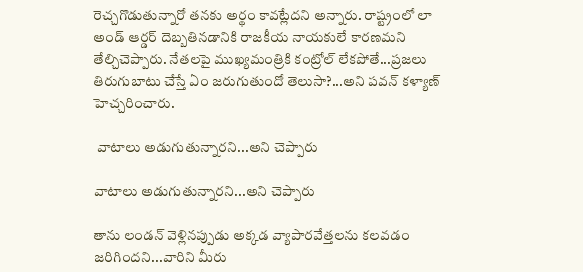రెచ్చగొడుతున్నారో తనకు అర్థం కావట్లేదని అన్నారు. రాష్ట్రంలో లా అండ్ ఆర్డర్ దెబ్బతినడానికి రాజకీయ నాయకులే కారణమని తేల్చిచెప్పారు. నేతలపై ముఖ్యమంత్రికి కంట్రోల్ లేకపోతే...ప్రజలు తిరుగుబాటు చేస్తే ఏం జరుగుతుందో తెలుసా?...అని పవన్ కళ్యాణ్ హెచ్చరించారు.

 వాటాలు అడుగుతున్నారని...అని చెప్పారు

వాటాలు అడుగుతున్నారని...అని చెప్పారు

తాను లండన్‌ వెళ్లినప్పుడు అక్కడ వ్యాపారవేత్తలను కలవడం జరిగిందని...వారిని మీరు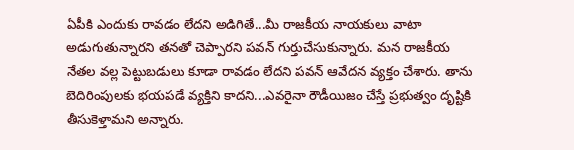ఏపీకి ఎందుకు రావడం లేదని అడిగితే...మీ రాజకీయ నాయకులు వాటా అడుగుతున్నారని తనతో చెప్పారని పవన్ గుర్తుచేసుకున్నారు. మన రాజకీయ నేతల వల్ల పెట్టుబడులు కూడా రావడం లేదని పవన్ ఆవేదన వ్యక్తం చేశారు. తాను బెదిరింపులకు భయపడే వ్యక్తిని కాదని...ఎవరైనా రౌడీయిజం చేస్తే ప్రభుత్వం దృష్టికి తీసుకెళ్తామని అన్నారు.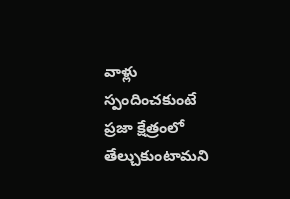వాళ్లు స్పందించకుంటే ప్రజా క్షేత్రంలో తేల్చుకుంటామని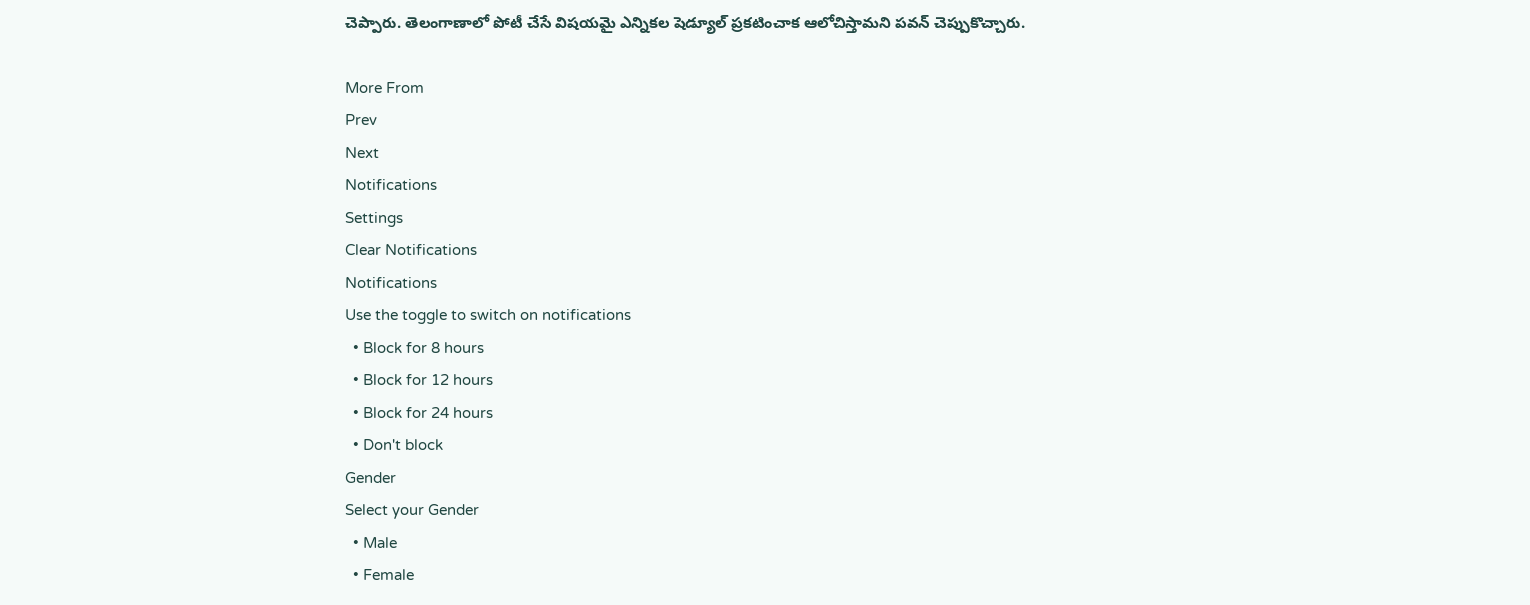చెప్పారు. తెలంగాణాలో పోటీ చేసే విషయమై ఎన్నికల షెడ్యూల్ ప్రకటించాక ఆలోచిస్తామని పవన్ చెప్పుకొచ్చారు.

More From
Prev
Next
Notifications
Settings
Clear Notifications
Notifications
Use the toggle to switch on notifications
  • Block for 8 hours
  • Block for 12 hours
  • Block for 24 hours
  • Don't block
Gender
Select your Gender
  • Male
  • Female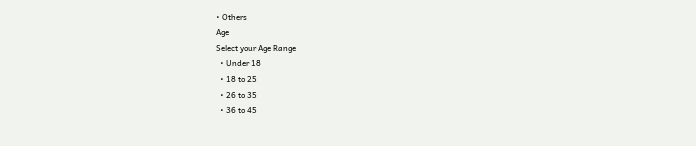• Others
Age
Select your Age Range
  • Under 18
  • 18 to 25
  • 26 to 35
  • 36 to 45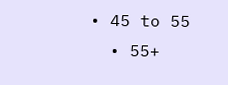• 45 to 55
  • 55+